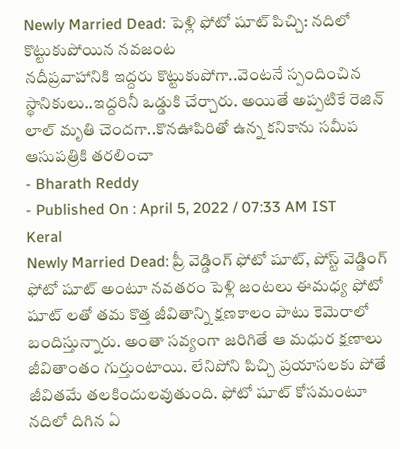Newly Married Dead: పెళ్లి ఫోటో షూట్ పిచ్చి: నదిలో కొట్టుకుపోయిన నవజంట
నదీప్రవాహానికి ఇద్దరు కొట్టుకుపోగా..వెంటనే స్పందించిన స్థానికులు..ఇద్దరినీ ఒడ్డుకి చేర్చారు. అయితే అప్పటికే రెజిన్ లాల్ మృతి చెందగా..కొనఊపిరితో ఉన్న కనికాను సమీప ఆసుపత్రికి తరలించా
- Bharath Reddy
- Published On : April 5, 2022 / 07:33 AM IST
Keral
Newly Married Dead: ప్రీ వెడ్డింగ్ ఫోటో షూట్, పోస్ట్ వెడ్డింగ్ ఫోటో షూట్ అంటూ నవతరం పెళ్లి జంటలు ఈమధ్య ఫోటో షూట్ లతో తమ కొత్త జీవితాన్ని క్షణకాలం పాటు కెమెరాలో బందిస్తున్నారు. అంతా సవ్యంగా జరిగితే ఆ మధుర క్షణాలు జీవితాంతం గుర్తుంటాయి. లేనిపోని పిచ్చి ప్రయాసలకు పోతే జీవితమే తలకిందులవుతుంది. ఫోటో షూట్ కోసమంటూ నదిలో దిగిన ఏ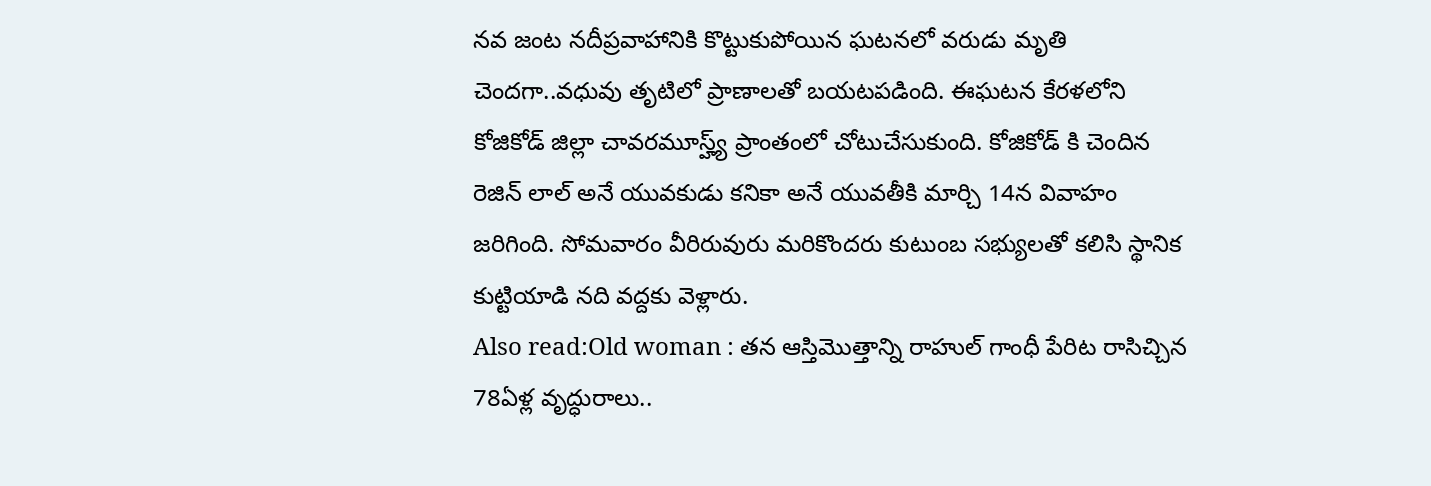నవ జంట నదీప్రవాహానికి కొట్టుకుపోయిన ఘటనలో వరుడు మృతి చెందగా..వధువు తృటిలో ప్రాణాలతో బయటపడింది. ఈఘటన కేరళలోని కోజికోడ్ జిల్లా చావరమూస్హ్య్ ప్రాంతంలో చోటుచేసుకుంది. కోజికోడ్ కి చెందిన రెజిన్ లాల్ అనే యువకుడు కనికా అనే యువతీకి మార్చి 14న వివాహం జరిగింది. సోమవారం వీరిరువురు మరికొందరు కుటుంబ సభ్యులతో కలిసి స్థానిక కుట్టియాడి నది వద్దకు వెళ్లారు.
Also read:Old woman : తన ఆస్తిమొత్తాన్ని రాహుల్ గాంధీ పేరిట రాసిచ్చిన 78ఏళ్ల వృద్ధురాలు..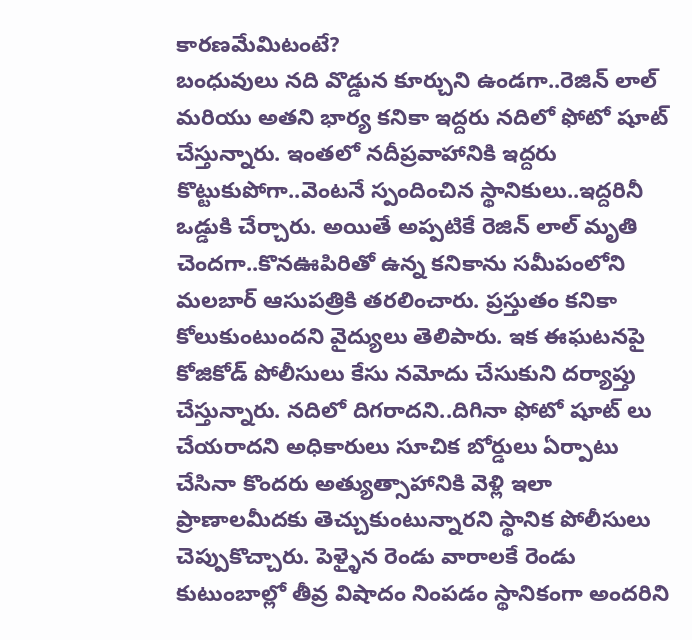కారణమేమిటంటే?
బంధువులు నది వొడ్డున కూర్చుని ఉండగా..రెజిన్ లాల్ మరియు అతని భార్య కనికా ఇద్దరు నదిలో ఫోటో షూట్ చేస్తున్నారు. ఇంతలో నదీప్రవాహానికి ఇద్దరు కొట్టుకుపోగా..వెంటనే స్పందించిన స్థానికులు..ఇద్దరినీ ఒడ్డుకి చేర్చారు. అయితే అప్పటికే రెజిన్ లాల్ మృతి చెందగా..కొనఊపిరితో ఉన్న కనికాను సమీపంలోని మలబార్ ఆసుపత్రికి తరలించారు. ప్రస్తుతం కనికా కోలుకుంటుందని వైద్యులు తెలిపారు. ఇక ఈఘటనపై కోజికోడ్ పోలీసులు కేసు నమోదు చేసుకుని దర్యాప్తు చేస్తున్నారు. నదిలో దిగరాదని..దిగినా ఫోటో షూట్ లు చేయరాదని అధికారులు సూచిక బోర్డులు ఏర్పాటు చేసినా కొందరు అత్యుత్సాహానికి వెళ్లి ఇలా ప్రాణాలమీదకు తెచ్చుకుంటున్నారని స్థానిక పోలీసులు చెప్పుకొచ్చారు. పెళ్ళైన రెండు వారాలకే రెండు కుటుంబాల్లో తీవ్ర విషాదం నింపడం స్థానికంగా అందరిని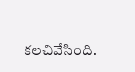కలచివేసింది.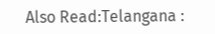Also Read:Telangana :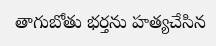తాగుబోతు భర్తను హత్యచేసిన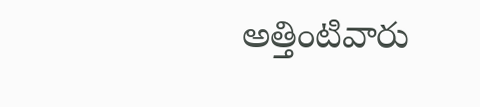అత్తింటివారు